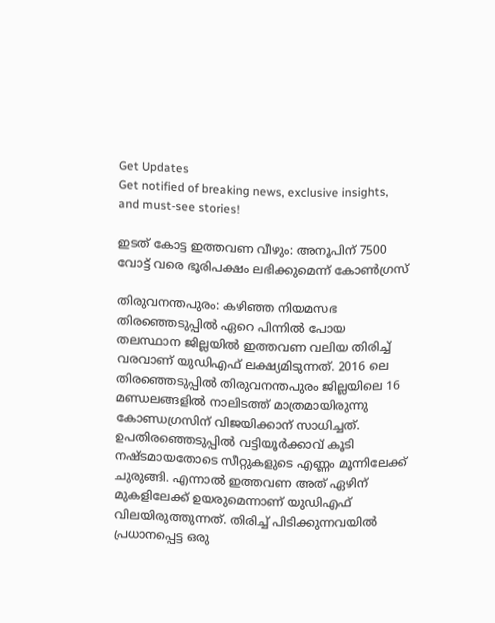Get Updates
Get notified of breaking news, exclusive insights, and must-see stories!

ഇടത് കോട്ട ഇത്തവണ വീഴും: അനൂപിന് 7500 വോട്ട് വരെ ഭൂരിപക്ഷം ലഭിക്കുമെന്ന് കോണ്‍ഗ്രസ്

തിരുവനന്തപുരം: കഴിഞ്ഞ നിയമസഭ തിരഞ്ഞെടുപ്പില്‍ ഏറെ പിന്നില്‍ പോയ തലസ്ഥാന ജില്ലയില്‍ ഇത്തവണ വലിയ തിരിച്ച് വരവാണ് യുഡിഎഫ് ലക്ഷ്യമിടുന്നത്. 2016 ലെ തിരഞ്ഞെടുപ്പില്‍ തിരുവനന്തപുരം ജില്ലയിലെ 16 മണ്ഡലങ്ങളില്‍ നാലിടത്ത് മാത്രമായിരുന്നു കോണ്ഡ‍ഗ്രസിന് വിജയിക്കാന‍് സാധിച്ചത്. ഉപതിരഞ്ഞെടുപ്പില്‍ വട്ടിയൂര്‍ക്കാവ് കൂടി നഷ്ടമായതോടെ സീറ്റുകളുടെ എണ്ണം മൂന്നിലേക്ക് ചുരുങ്ങി. എന്നാല്‍ ഇത്തവണ അത് ഏഴിന് മുകളിലേക്ക് ഉയരുമെന്നാണ് യുഡിഎഫ് വിലയിരുത്തുന്നത്. തിരിച്ച് പിടിക്കുന്നവയില്‍ പ്രധാനപ്പെട്ട ഒരു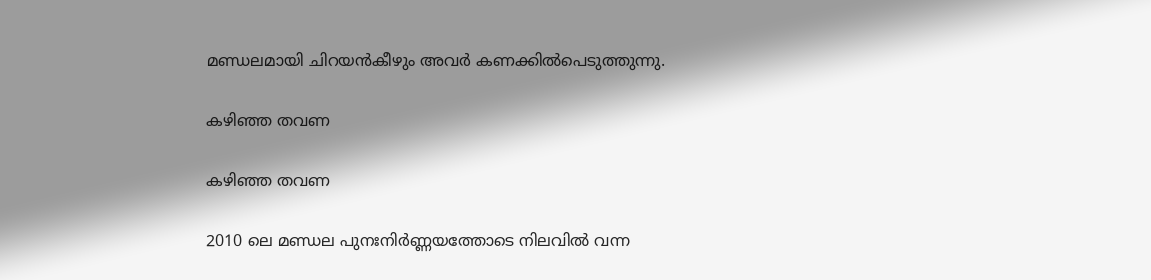മണ്ഡലമായി ചിറയന്‍കീഴും അവര്‍ കണക്കില്‍പെടുത്തുന്നു.

കഴിഞ്ഞ തവണ

കഴിഞ്ഞ തവണ

2010 ലെ മണ്ഡല പുനഃനിര്‍ണ്ണയത്തോടെ നിലവില്‍ വന്ന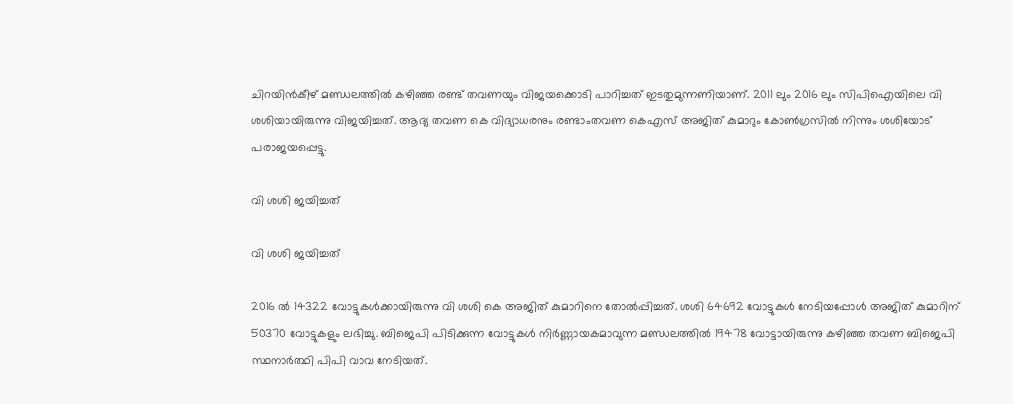ചിറയിന്‍കീഴ് മണ്ഡലത്തില്‍ കഴിഞ്ഞ രണ്ട് തവണയും വിജയക്കൊടി പാറിച്ചത് ഇടതുമുന്നണിയാണ്. 2011 ലും 2016 ലും സിപിഐയിലെ വി ശശിയായിരുന്നു വിജയിച്ചത്. ആദ്യ തവണ കെ വിദ്യാധരനും രണ്ടാംതവണ കെഎസ് അജിത് കുമാറും കോണ്‍ഗ്രസില്‍ നിന്നും ശശിയോട് പരാജയപ്പെട്ടു.

വി ശശി ജയിച്ചത്

വി ശശി ജയിച്ചത്

2016 ല്‍ 14322 വോട്ടുകള്‍ക്കായിരുന്നു വി ശശി കെ അജിത് കുമാറിനെ തോല്‍പ്പിച്ചത്. ശശി 64692 വോട്ടുകള്‍ നേടിയപ്പോള്‍ അജിത് കുമാറിന് 50370 വോട്ടുകളും ലഭിച്ചു. ബിജെപി പിടിക്കുന്ന വോട്ടുകള്‍ നിര്‍ണ്ണായകമാവുന്ന മണ്ഡലത്തില്‍ 19478 വോട്ടായിരുന്നു കഴിഞ്ഞ തവണ ബിജെപി സ്ഥനാര്‍ത്ഥി പിപി വാവ നേടിയത്.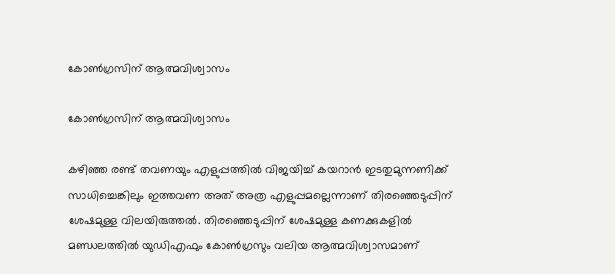കോണ്‍ഗ്രസിന് ആത്മവിശ്വാസം

കോണ്‍ഗ്രസിന് ആത്മവിശ്വാസം

കഴിഞ്ഞ രണ്ട് തവണയും എളുപ്പത്തില്‍ വിജയിച്ച് കയറാന്‍ ഇടതുമുന്നണിക്ക് സാധിച്ചെങ്കിലും ഇത്തവണ അത് അത്ര എളുപ്പമല്ലെന്നാണ് തിരഞ്ഞെടുപ്പിന് ശേഷമുള്ള വിലയിരുത്തല്‍. തിരഞ്ഞെടുപ്പിന് ശേഷമുള്ള കണക്കുകളില്‍ മണ്ഡലത്തില്‍ യുഡിഎഫും കോണ്‍ഗ്രസും വലിയ ആത്മവിശ്വാസമാണ്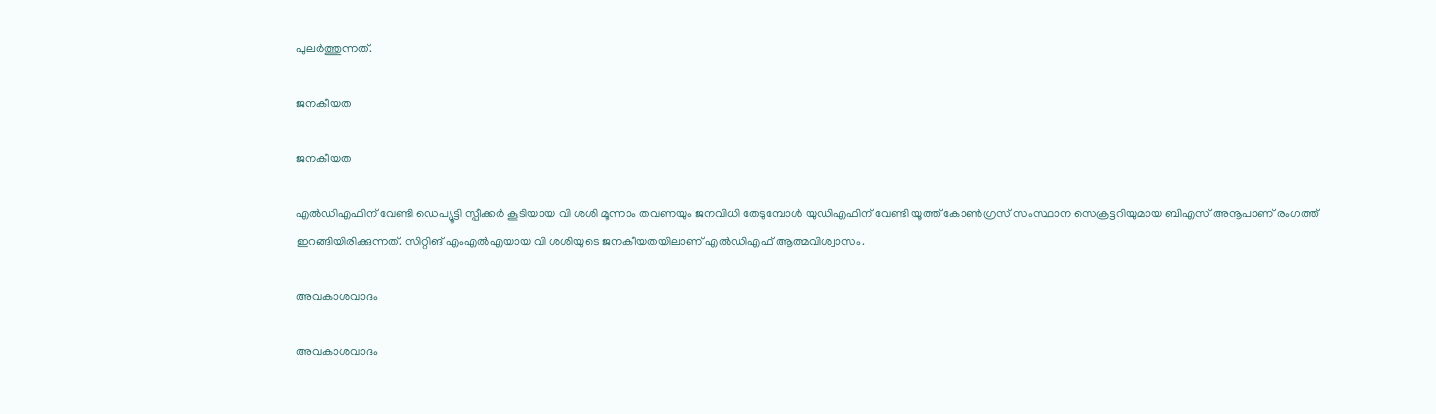പുലര്‍ത്തുന്നത്.

ജനകീയത

ജനകീയത

എല്‍ഡിഎഫിന് വേണ്ടി ഡെപ്യൂട്ടി സ്പീക്കര്‍ കൂടിയായ വി ശശി മൂന്നാം തവണയും ജനവിധി തേടുമ്പോള്‍ യുഡിഎഫിന് വേണ്ടി യൂത്ത് കോണ്‍ഗ്രസ് സംസ്ഥാന സെക്രട്ടറിയുമായ ബിഎസ് അനൂപാണ് രംഗത്ത് ഇറങ്ങിയിരിക്കുന്നത്. സിറ്റിങ് എംഎല്‍എയായ വി ശശിയുടെ ജനകീയതയിലാണ് എല്‍ഡിഎഫ് ആത്മവിശ്വാസം.

അവകാശവാദം

അവകാശവാദം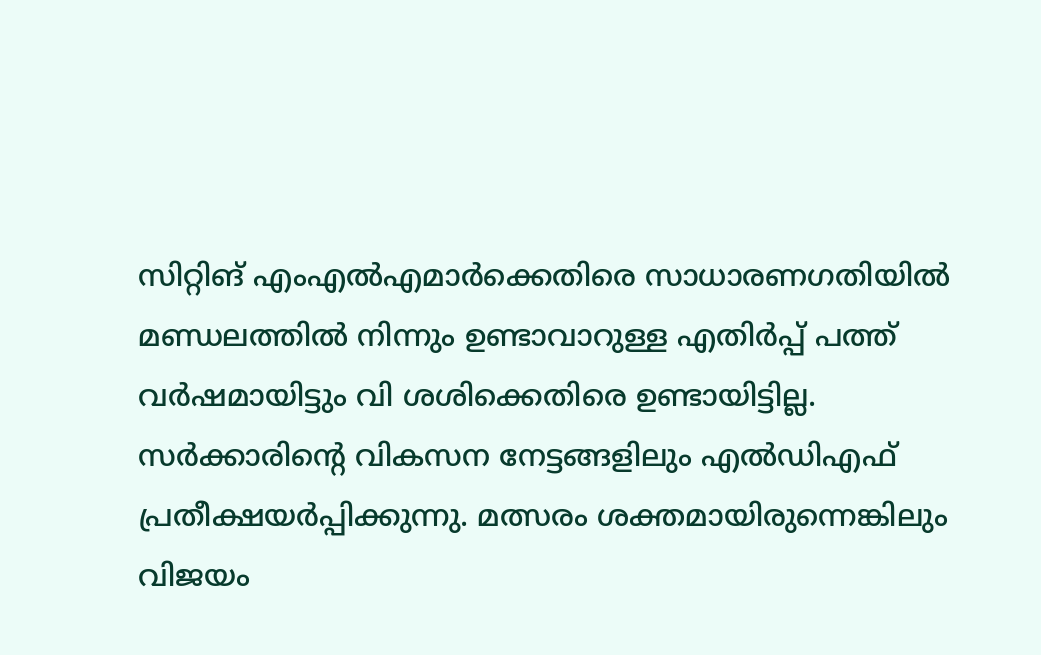സിറ്റിങ് എംഎല്‍എമാര്‍ക്കെതിരെ സാധാരണഗതിയില്‍ മണ്ഡലത്തില്‍ നിന്നും ഉണ്ടാവാറുള്ള എതിര്‍പ്പ് പത്ത് വര്‍ഷമായിട്ടും വി ശശിക്കെതിരെ ഉണ്ടായിട്ടില്ല. സര്‍ക്കാരിന്റെ വികസന നേട്ടങ്ങളിലും എല്‍ഡിഎഫ് പ്രതീക്ഷയര്‍പ്പിക്കുന്നു. മത്സരം ശക്തമായിരുന്നെങ്കിലും വിജയം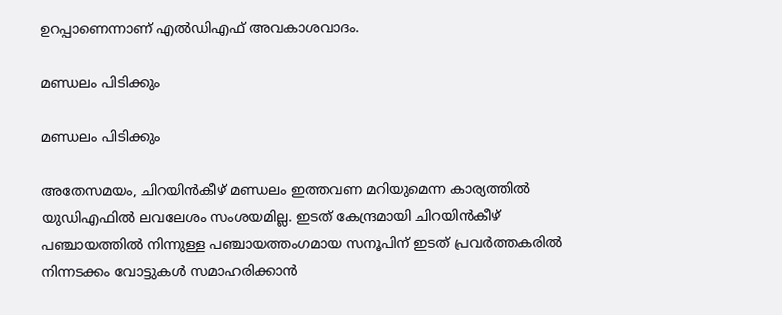ഉറപ്പാണെന്നാണ് എല്‍ഡിഎഫ് അവകാശവാദം.

മണ്ഡലം പിടിക്കും

മണ്ഡലം പിടിക്കും

അതേസമയം, ചിറയിന്‍കീഴ് മണ്ഡലം ഇത്തവണ മറിയുമെന്ന കാര്യത്തില്‍ യുഡിഎഫില്‍ ലവലേശം സംശയമില്ല. ഇടത് കേന്ദ്രമായി ചിറയിന്‍കീഴ് പഞ്ചായത്തില്‍ നിന്നുള്ള പഞ്ചായത്തംഗമായ സനൂപിന് ഇടത് പ്രവര്‍ത്തകരില്‍ നിന്നടക്കം വോട്ടുകള്‍ സമാഹരിക്കാന്‍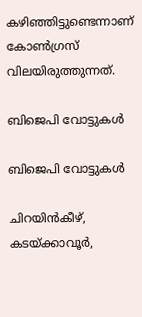കഴിഞ്ഞിട്ടുണ്ടെന്നാണ് കോണ്‍ഗ്രസ് വിലയിരുത്തുന്നത്.

ബിജെപി വോട്ടുകള്‍

ബിജെപി വോട്ടുകള്‍

ചിറയിന്‍കീഴ്, കടയ്ക്കാവൂര്‍,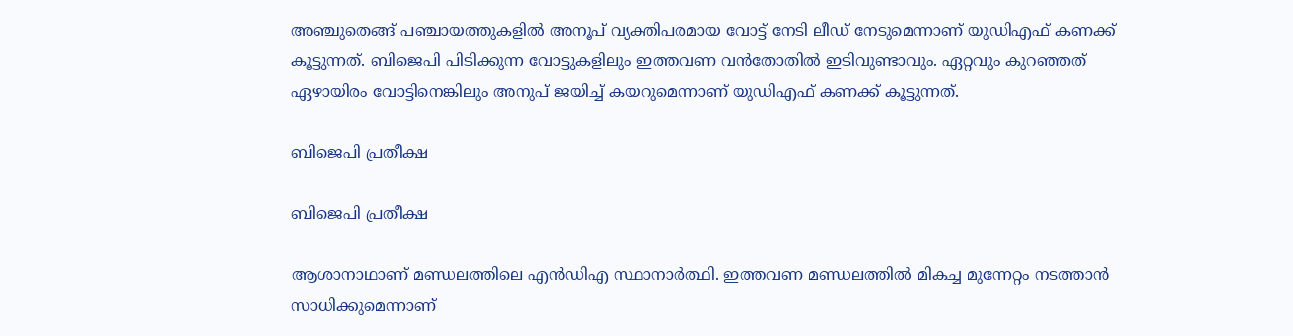അഞ്ചുതെങ്ങ് പഞ്ചായത്തുകളില്‍ അനൂപ് വ്യക്തിപരമായ വോട്ട് നേടി ലീഡ് നേടുമെന്നാണ് യുഡിഎഫ് കണക്ക് കൂട്ടുന്നത്. ബിജെപി പിടിക്കുന്ന വോട്ടുകളിലും ഇത്തവണ വന്‍തോതില്‍ ഇടിവുണ്ടാവും. ഏറ്റവും കുറഞ്ഞത് ഏഴായിരം വോട്ടിനെങ്കിലും അനുപ് ജയിച്ച് കയറുമെന്നാണ് യുഡിഎഫ് കണക്ക് കൂട്ടുന്നത്.

ബിജെപി പ്രതീക്ഷ

ബിജെപി പ്രതീക്ഷ

ആശാനാഥാണ് മണ്ഡലത്തിലെ എന്‍ഡിഎ സ്ഥാനാര്‍ത്ഥി. ഇത്തവണ മണ്ഡലത്തില്‍ മികച്ച മുന്നേറ്റം നടത്താന്‍ സാധിക്കുമെന്നാണ്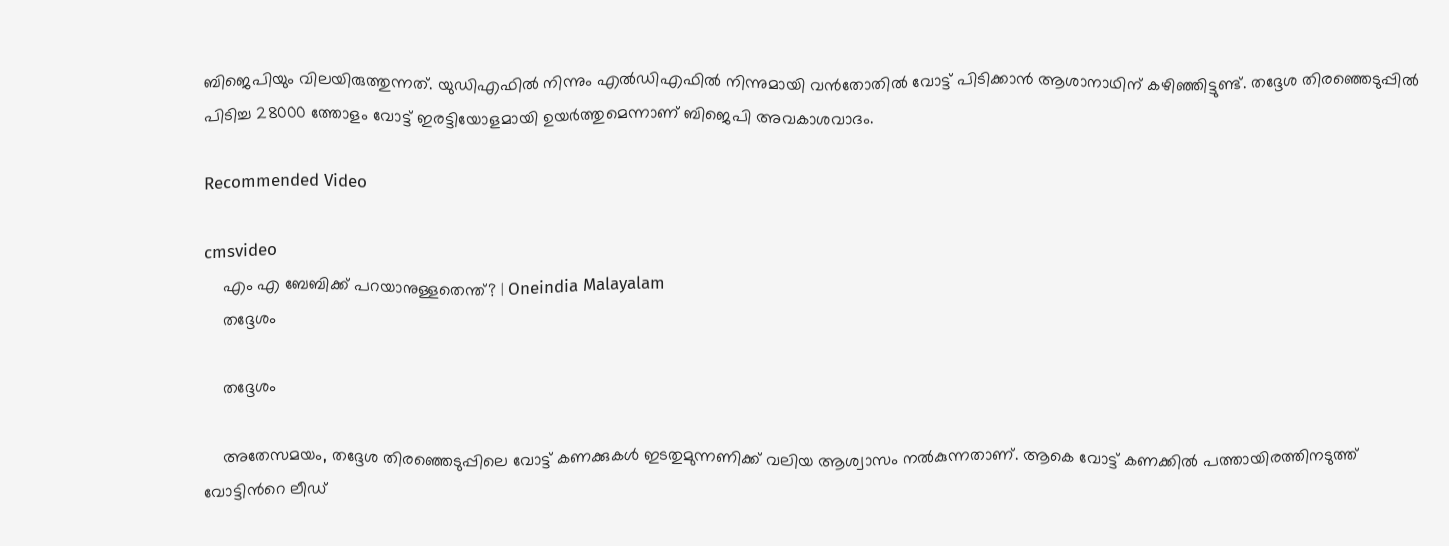ബിജെപിയും വിലയിരുത്തുന്നത്. യുഡിഎഫില്‍ നിന്നും എല്‍ഡിഎഫില്‍ നിന്നുമായി വന്‍തോതില്‍ വോട്ട് പിടിക്കാന്‍ ആശാനാഥിന് കഴിഞ്ഞിട്ടുണ്ട്. തദ്ദേശ തിരഞ്ഞെടുപ്പില്‍ പിടിച്ച 28000 ത്തോളം വോട്ട് ഇരട്ടിയോളമായി ഉയര്‍ത്തുമെന്നാണ് ബിജെപി അവകാശവാദം.

Recommended Video

cmsvideo
    എം എ ബേബിക്ക് പറയാനുള്ളതെന്ത്? | Oneindia Malayalam
    തദ്ദേശം

    തദ്ദേശം

    അതേസമയം, തദ്ദേശ തിരഞ്ഞെടുപ്പിലെ വോട്ട് കണക്കുകള്‍ ഇടതുമുന്നണിക്ക് വലിയ ആശ്വാസം നല്‍കുന്നതാണ്. ആകെ വോട്ട് കണക്കില്‍ പത്തായിരത്തിനടുത്ത് വോട്ടിന്‍റെ ലീഡ്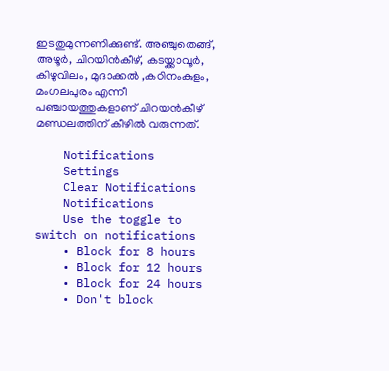ഇടതുമുന്നണിക്കുണ്ട്. അഞ്ചുതെങ്ങ്, അഴൂർ, ചിറയിൻകീഴ്, കടയ്ക്കാവൂർ, കിഴുവിലം, മുദാക്കൽ ,കഠിനംകുളം, മംഗലപുരം എന്നീ പഞ്ചായത്തുകളാണ് ചിറയന്‍കീഴ് മണ്ഡലത്തിന് കീഴില്‍ വരുന്നത്.

    Notifications
    Settings
    Clear Notifications
    Notifications
    Use the toggle to switch on notifications
    • Block for 8 hours
    • Block for 12 hours
    • Block for 24 hours
    • Don't block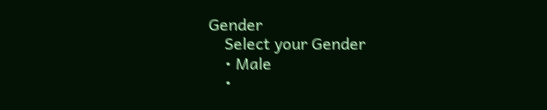Gender
    Select your Gender
    • Male
    •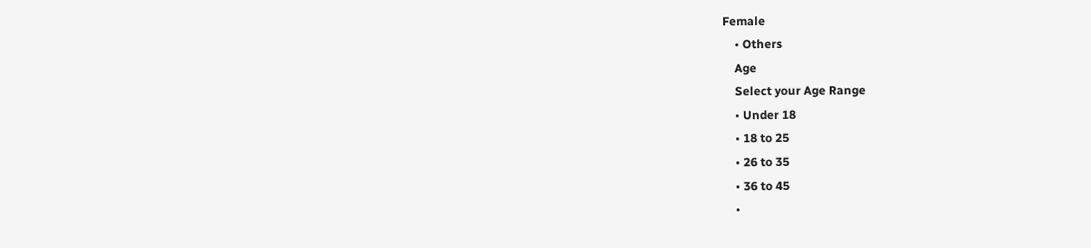Female
    • Others
    Age
    Select your Age Range
    • Under 18
    • 18 to 25
    • 26 to 35
    • 36 to 45
    •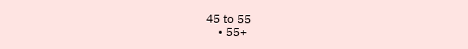45 to 55
    • 55+